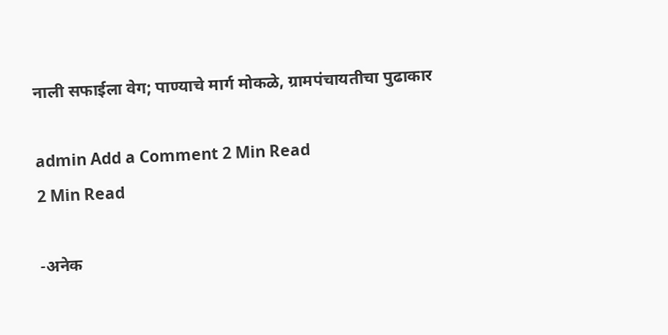नाली सफाईला वेग; पाण्याचे मार्ग मोकळे, ग्रामपंचायतीचा पुढाकार

admin Add a Comment 2 Min Read
2 Min Read

-अनेक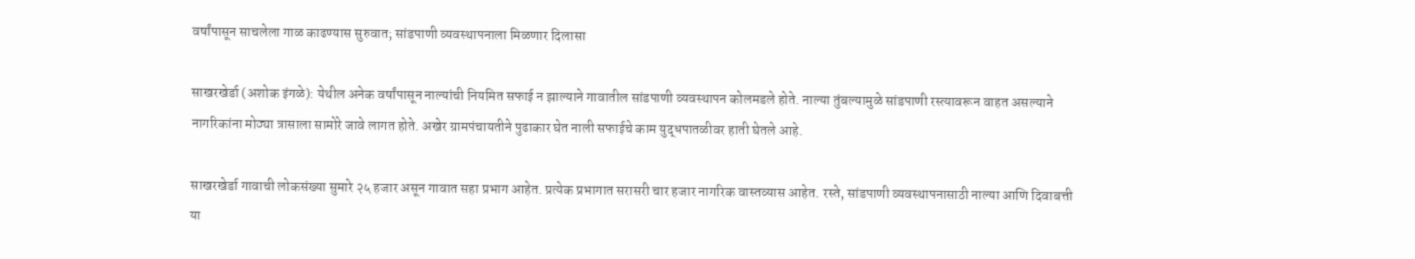वर्षांपासून साचलेला गाळ काढण्यास सुरुवात; सांडपाणी व्यवस्थापनाला मिळणार दिलासा

साखरखेर्डा (अशोक इंगळे): येथील अनेक वर्षांपासून नाल्यांची नियमित सफाई न झाल्याने गावातील सांडपाणी व्यवस्थापन कोलमडले होते. नाल्या तुंबल्यामुळे सांडपाणी रस्त्यावरून वाहत असल्याने नागरिकांना मोठ्या त्रासाला सामोरे जावे लागत होते. अखेर ग्रामपंचायतीने पुढाकार घेत नाली सफाईचे काम युद्धपातळीवर हाती घेतले आहे.

साखरखेर्डा गावाची लोकसंख्या सुमारे २५ हजार असून गावात सहा प्रभाग आहेत. प्रत्येक प्रभागात सरासरी चार हजार नागरिक वास्तव्यास आहेत. रस्ते, सांडपाणी व्यवस्थापनासाठी नाल्या आणि दिवाबत्ती या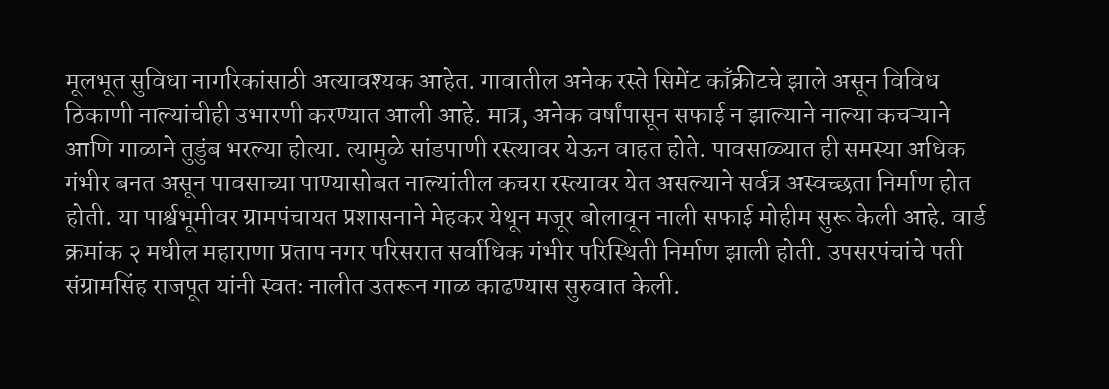मूलभूत सुविधा नागरिकांसाठी अत्यावश्यक आहेत. गावातील अनेक रस्ते सिमेंट काँक्रीटचे झाले असून विविध ठिकाणी नाल्यांचीही उभारणी करण्यात आली आहे. मात्र, अनेक वर्षांपासून सफाई न झाल्याने नाल्या कचऱ्याने आणि गाळाने तुडुंब भरल्या होत्या. त्यामुळे सांडपाणी रस्त्यावर येऊन वाहत होते. पावसाळ्यात ही समस्या अधिक गंभीर बनत असून पावसाच्या पाण्यासोबत नाल्यांतील कचरा रस्त्यावर येत असल्याने सर्वत्र अस्वच्छता निर्माण होत होती. या पार्श्वभूमीवर ग्रामपंचायत प्रशासनाने मेहकर येथून मजूर बोलावून नाली सफाई मोहीम सुरू केली आहे. वार्ड क्रमांक २ मधील महाराणा प्रताप नगर परिसरात सर्वाधिक गंभीर परिस्थिती निर्माण झाली होती. उपसरपंचांचे पती संग्रामसिंह राजपूत यांनी स्वतः नालीत उतरून गाळ काढण्यास सुरुवात केली.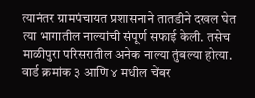त्यानंतर ग्रामपंचायत प्रशासनाने तातडीने दखल घेत त्या भागातील नाल्यांची संपूर्ण सफाई केली. तसेच माळीपुरा परिसरातील अनेक नाल्या तुंबल्या होत्या. वार्ड क्रमांक ३ आणि ४ मधील चेंबर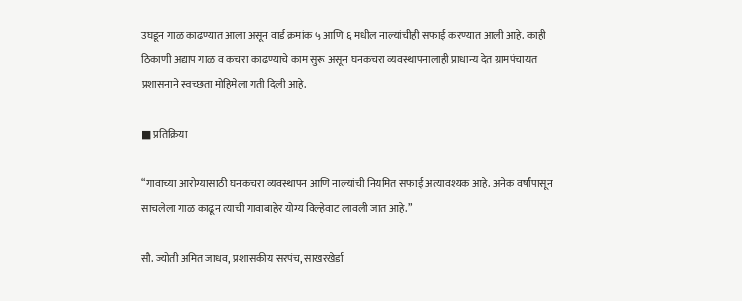उघडून गाळ काढण्यात आला असून वार्ड क्रमांक ५ आणि ६ मधील नाल्यांचीही सफाई करण्यात आली आहे. काही ठिकाणी अद्याप गाळ व कचरा काढण्याचे काम सुरू असून घनकचरा व्यवस्थापनालाही प्राधान्य देत ग्रामपंचायत प्रशासनाने स्वच्छता मोहिमेला गती दिली आहे.

■ प्रतिक्रिया

“गावाच्या आरोग्यासाठी घनकचरा व्यवस्थापन आणि नाल्यांची नियमित सफाई अत्यावश्यक आहे. अनेक वर्षांपासून साचलेला गाळ काढून त्याची गावाबाहेर योग्य विल्हेवाट लावली जात आहे.”

सौ. ज्योती अमित जाधव, प्रशासकीय सरपंच, साखरखेर्डा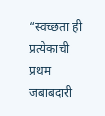“स्वच्छता ही प्रत्येकाची प्रथम जबाबदारी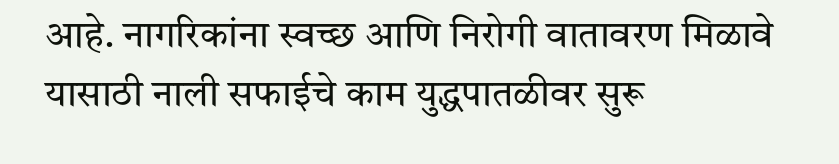आहे. नागरिकांना स्वच्छ आणि निरोगी वातावरण मिळावे यासाठी नाली सफाईचे काम युद्धपातळीवर सुरू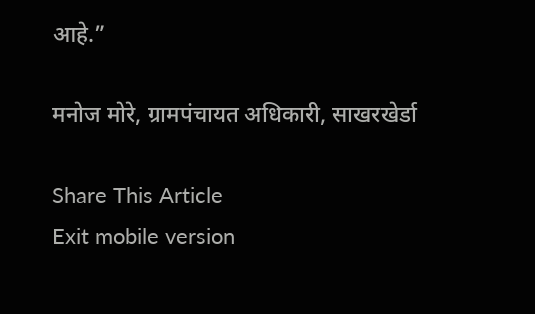आहे.”

मनोज मोरे, ग्रामपंचायत अधिकारी, साखरखेर्डा

Share This Article
Exit mobile version